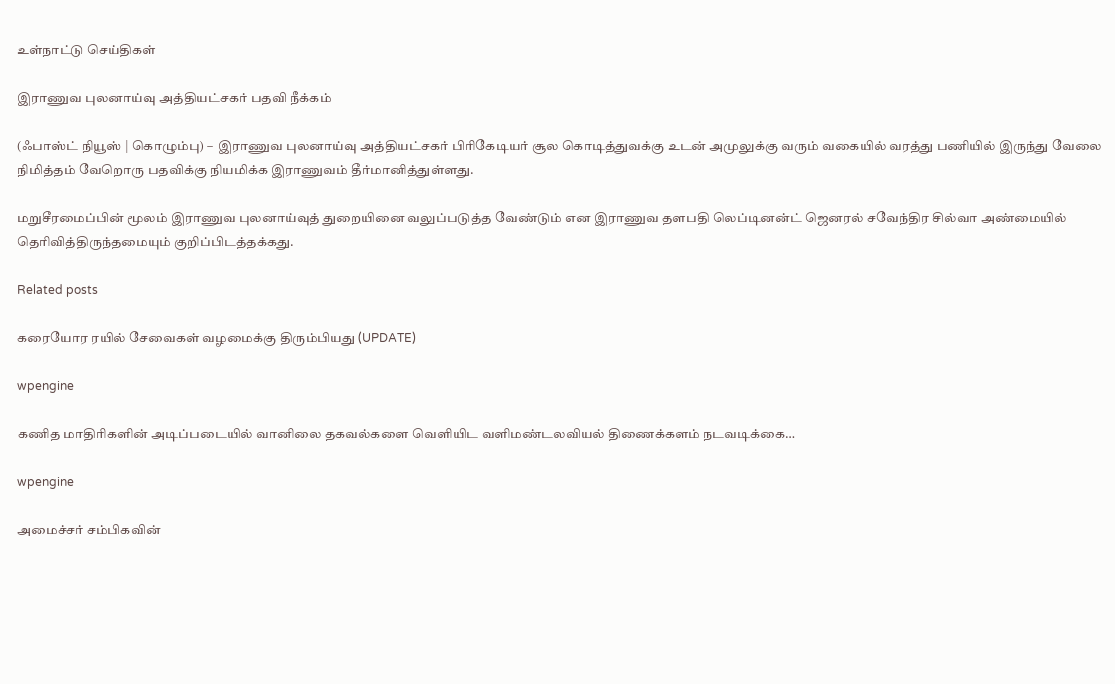உள்நாட்டு செய்திகள்

இராணுவ புலனாய்வு அத்தியட்சகர் பதவி நீக்கம்

(ஃபாஸ்ட் நியூஸ் | கொழும்பு) –  இராணுவ புலனாய்வு அத்தியட்சகர் பிரிகேடியர் சூல கொடித்துவக்கு உடன் அமுலுக்கு வரும் வகையில் வரத்து பணியில் இருந்து வேலை நிமித்தம் வேறொரு பதவிக்கு நியமிக்க இராணுவம் தீர்மானித்துள்ளது.

மறுசீரமைப்பின் மூலம் இராணுவ புலனாய்வுத் துறையினை வலுப்படுத்த வேண்டும் என இராணுவ தளபதி லெப்டினன்ட் ஜெனரல் சவேந்திர சில்வா அண்மையில் தெரிவித்திருந்தமையும் குறிப்பிடத்தக்கது.

Related posts

கரையோர ரயில் சேவைகள் வழமைக்கு திரும்பியது (UPDATE)

wpengine

கணித மாதிரிகளின் அடிப்படையில் வானிலை தகவல்களை வெளியிட வளிமண்டலவியல் திணைக்களம் நடவடிக்கை…

wpengine

அமைச்சர் சம்பிகவின்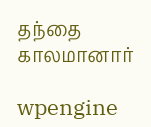தந்தை காலமானார்

wpengine